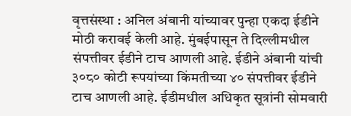वृत्तसंस्था : अनिल अंबानी यांच्यावर पुन्हा एकदा ईडीने मोठी करावई केली आहे. मुंबईपासून ते दिल्लीमधील संपत्तीवर ईडीने टाच आणली आहे. ईडीने अंबानी यांची ३०८० कोटी रूपयांच्या किंमतीच्या ४० संपत्तीवर ईडीने टाच आणली आहे. ईडीमधील अधिकृत सूत्रांनी सोमवारी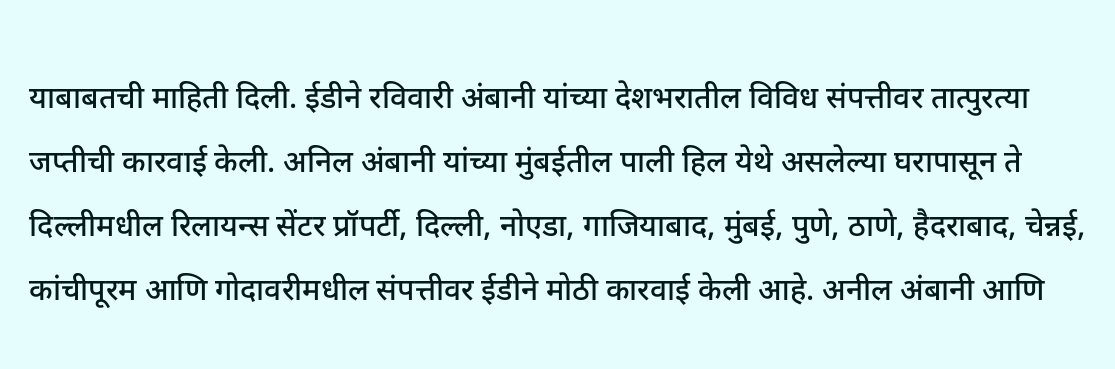याबाबतची माहिती दिली. ईडीने रविवारी अंबानी यांच्या देशभरातील विविध संपत्तीवर तात्पुरत्या जप्तीची कारवाई केली. अनिल अंबानी यांच्या मुंबईतील पाली हिल येथे असलेल्या घरापासून ते दिल्लीमधील रिलायन्स सेंटर प्रॉपर्टी, दिल्ली, नोएडा, गाजियाबाद, मुंबई, पुणे, ठाणे, हैदराबाद, चेन्नई, कांचीपूरम आणि गोदावरीमधील संपत्तीवर ईडीने मोठी कारवाई केली आहे. अनील अंबानी आणि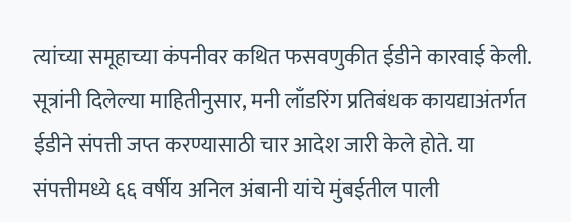त्यांच्या समूहाच्या कंपनीवर कथित फसवणुकीत ईडीने कारवाई केली.
सूत्रांनी दिलेल्या माहितीनुसार, मनी लाँडरिंग प्रतिबंधक कायद्याअंतर्गत ईडीने संपत्ती जप्त करण्यासाठी चार आदेश जारी केले होते. या संपत्तीमध्ये ६६ वर्षीय अनिल अंबानी यांचे मुंबईतील पाली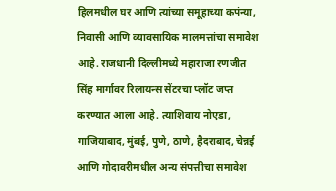हिलमधील घर आणि त्यांच्या समूहाच्या कपंन्या, निवासी आणि व्यावसायिक मालमत्तांचा समावेश आहे. राजधानी दिल्लीमध्ये महाराजा रणजीत सिंह मार्गावर रिलायन्स सेंटरचा प्लॉट जप्त करण्यात आला आहे. त्याशिवाय नोएडा, गाजियाबाद, मुंबई, पुणे, ठाणे, हैदराबाद, चेन्नई आणि गोदावरीमधील अन्य संपत्तीचा समावेश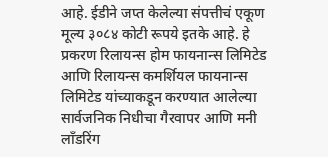आहे. ईडीने जप्त केलेल्या संपत्तीचं एकूण मूल्य ३०८४ कोटी रूपये इतके आहे. हे प्रकरण रिलायन्स होम फायनान्स लिमिटेड आणि रिलायन्स कमर्शियल फायनान्स लिमिटेड यांच्याकडून करण्यात आलेल्या सार्वजनिक निधीचा गैरवापर आणि मनी लाँडरिंग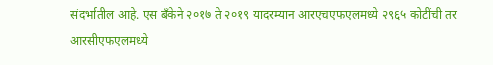संदर्भातील आहे. एस बँकेने २०१७ ते २०१९ यादरम्यान आरएचएफएलमध्ये २९६५ कोटींची तर आरसीएफएलमध्ये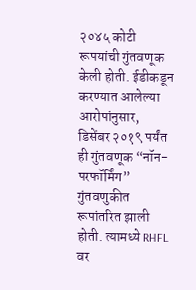२०४५ कोटी रूपयांची गुंतवणूक केली होती. ईडीकडून करण्यात आलेल्या आरोपांनुसार, डिसेंबर २०१९ पर्यंत ही गुंतवणूक “नॉन-परफॉर्मिंग” गुंतवणुकीत रूपांतरित झाली होती. त्यामध्ये RHFL वर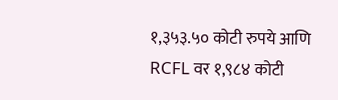१,३५३.५० कोटी रुपये आणि RCFL वर १,९८४ कोटी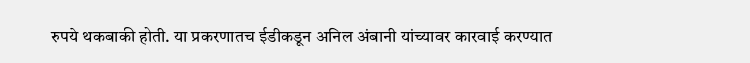रुपये थकबाकी होती. या प्रकरणातच ईडीकडून अनिल अंबानी यांच्यावर कारवाई करण्यात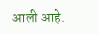आली आहे.